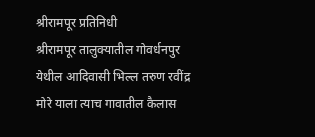श्रीरामपूर प्रतिनिधी
श्रीरामपूर तालुक्यातील गोवर्धनपुर येथील आदिवासी भिल्ल तरुण रवींद्र मोरे याला त्याच गावातील कैलास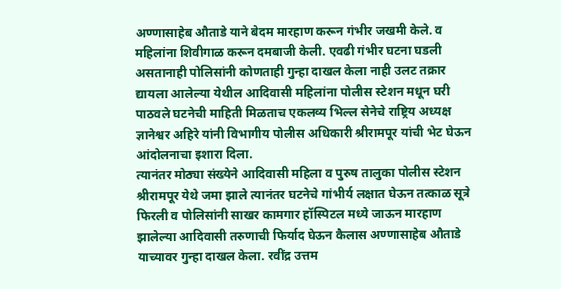अण्णासाहेब औताडे याने बेदम मारहाण करून गंभीर जखमी केले. व महिलांना शिवीगाळ करून दमबाजी केली. एवढी गंभीर घटना घडली असतानाही पोलिसांनी कोणताही गुन्हा दाखल केला नाही उलट तक्रार द्यायला आलेल्या येथील आदिवासी महिलांना पोलीस स्टेशन मधून घरी पाठवले घटनेची माहिती मिळताच एकलव्य भिल्ल सेनेचे राष्ट्रिय अध्यक्ष ज्ञानेश्वर अहिरे यांनी विभागीय पोलीस अधिकारी श्रीरामपूर यांची भेट घेऊन आंदोलनाचा इशारा दिला.
त्यानंतर मोठ्या संख्येने आदिवासी महिला व पुरुष तालुका पोलीस स्टेशन श्रीरामपूर येथे जमा झाले त्यानंतर घटनेचे गांभीर्य लक्षात घेऊन तत्काळ सूत्रे फिरली व पोलिसांनी साखर कामगार हॉस्पिटल मध्ये जाऊन मारहाण झालेल्या आदिवासी तरुणाची फिर्याद घेऊन कैलास अण्णासाहेब औताडे याच्यावर गुन्हा दाखल केला. रवींद्र उत्तम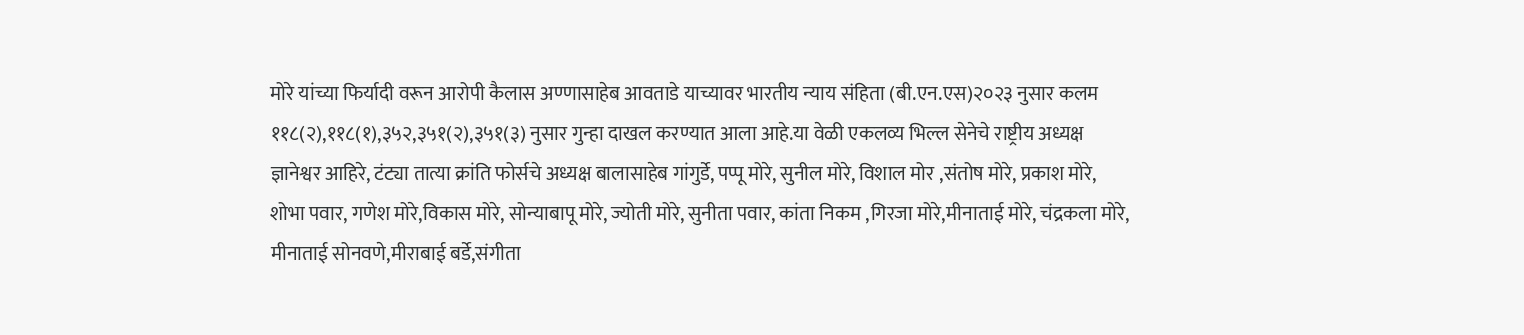मोरे यांच्या फिर्यादी वरून आरोपी कैलास अण्णासाहेब आवताडे याच्यावर भारतीय न्याय संहिता (बी.एन.एस)२०२३ नुसार कलम ११८(२),११८(१),३५२,३५१(२),३५१(३) नुसार गुन्हा दाखल करण्यात आला आहे.या वेळी एकलव्य भिल्ल सेनेचे राष्ट्रीय अध्यक्ष ज्ञानेश्वर आहिरे, टंट्या तात्या क्रांति फोर्सचे अध्यक्ष बालासाहेब गांगुर्डे, पप्पू मोरे, सुनील मोरे, विशाल मोर ,संतोष मोरे, प्रकाश मोरे, शोभा पवार, गणेश मोरे,विकास मोरे, सोन्याबापू मोरे, ज्योती मोरे, सुनीता पवार, कांता निकम ,गिरजा मोरे,मीनाताई मोरे, चंद्रकला मोरे, मीनाताई सोनवणे,मीराबाई बर्डे,संगीता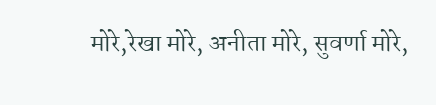मोरे,रेखा मोरे, अनीता मोरे, सुवर्णा मोरे,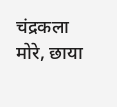चंद्रकला मोरे, छाया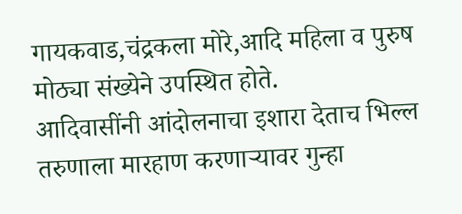गायकवाड,चंद्रकला मोरे,आदि महिला व पुरुष मोठ्या संख्येने उपस्थित होते.
आदिवासींनी आंदोलनाचा इशारा देताच भिल्ल तरुणाला मारहाण करणाऱ्यावर गुन्हा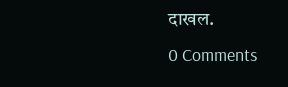दाखल.
0 Comments